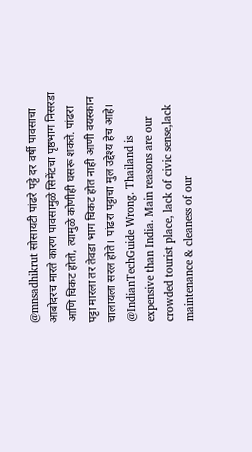@mnsadhikrut सोसायटी पांढरे पट्टे दर वर्षी पावसाचा आबोदरच मारते कारण पावसामुळे सिमेंटचा पृष्ठभाग निसरडा आणि चिकट होतो, त्यामुळे कोणीही घसरू शकते. पांढरा पट्टा मारला तर तेवडा भाग चिकट होत नाही आणी वयस्कान चालायला सरल होते। पांढरा पट्टाचा मुल उद्देश्य हेच आहे।
@IndianTechGuide Wrong. Thailand is expensive than India. Main reasons are our crowded tourist place, lack of civic sense,lack maintenance & cleaness of our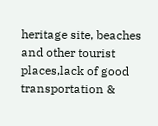heritage site, beaches and other tourist places,lack of good transportation &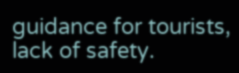guidance for tourists, lack of safety.